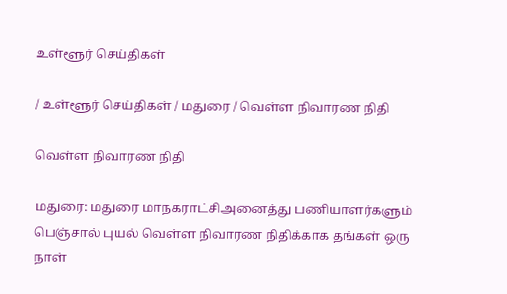உள்ளூர் செய்திகள்

/ உள்ளூர் செய்திகள் / மதுரை / வெள்ள நிவாரண நிதி

வெள்ள நிவாரண நிதி

மதுரை: மதுரை மாநகராட்சிஅனைத்து பணியாளர்களும் பெஞ்சால் புயல் வெள்ள நிவாரண நிதிக்காக தங்கள் ஒரு நாள்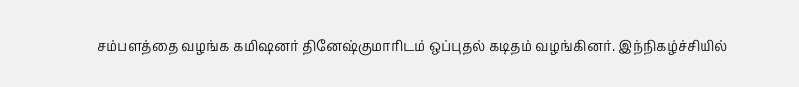சம்பளத்தை வழங்க கமிஷனர் தினேஷ்குமாரிடம் ஒப்புதல் கடிதம் வழங்கினர். இந்நிகழ்ச்சியில்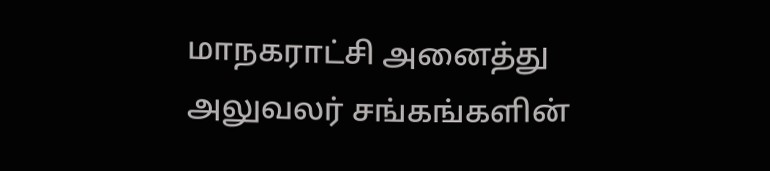மாநகராட்சி அனைத்து அலுவலர் சங்கங்களின்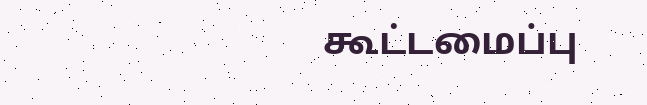கூட்டமைப்பு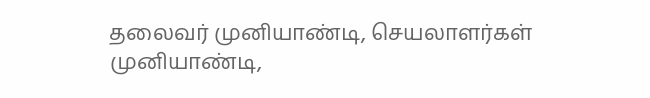தலைவர் முனியாண்டி, செயலாளர்கள் முனியாண்டி,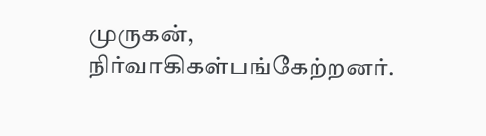முருகன், நிர்வாகிகள்பங்கேற்றனர்.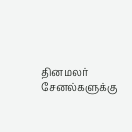தினமலர் சேனல்களுக்கு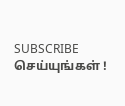SUBSCRIBE செய்யுங்கள் !